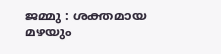ജമ്മു : ശക്തമായ മഴയും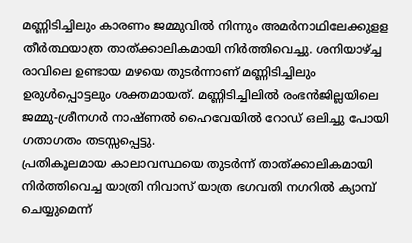മണ്ണിടിച്ചിലും കാരണം ജമ്മുവിൽ നിന്നും അമർനാഥിലേക്കുളള തീർത്ഥയാത്ര താത്ക്കാലികമായി നിർത്തിവെച്ചു. ശനിയാഴ്ച്ച രാവിലെ ഉണ്ടായ മഴയെ തുടർന്നാണ് മണ്ണിടിച്ചിലും ഉരുൾപ്പൊട്ടലും ശക്തമായത്. മണ്ണിടിച്ചിലിൽ രംഭൻജില്ലയിലെ ജമ്മു-ശ്രീനഗർ നാഷ്ണൽ ഹൈവേയിൽ റോഡ് ഒലിച്ചു പോയി ഗതാഗതം തടസ്സപ്പെട്ടു.
പ്രതികൂലമായ കാലാവസ്ഥയെ തുടർന്ന് താത്ക്കാലികമായി നിർത്തിവെച്ച യാത്രി നിവാസ് യാത്ര ഭഗവതി നഗറിൽ ക്യാമ്പ് ചെയ്യുമെന്ന്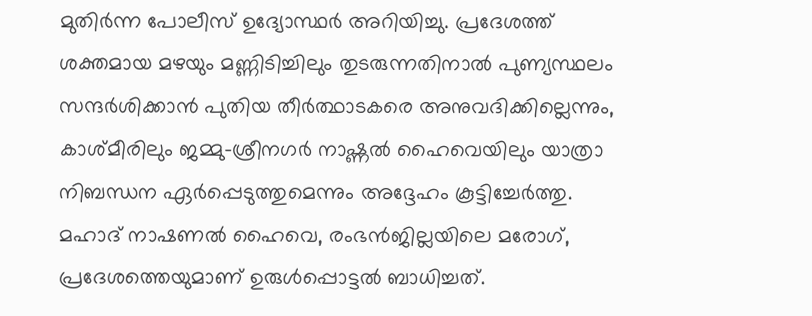മുതിർന്ന പോലീസ് ഉദ്യോസ്ഥർ അറിയിച്ചു. പ്രദേശത്ത് ശക്തമായ മഴയും മണ്ണിടിച്ചിലും തുടരുന്നതിനാൽ പുണ്യസ്ഥലം സന്ദർശിക്കാൻ പുതിയ തീർത്ഥാടകരെ അനുവദിക്കില്ലെന്നും, കാശ്മീരിലും ജമ്മു-ശ്രീനഗർ നാഷ്ണൽ ഹൈവെയിലും യാത്രാ നിബന്ധന ഏർപ്പെടുത്തുമെന്നും അദ്ദേഹം കൂട്ടിച്ചേർത്തു.
മഹാദ് നാഷണൽ ഹൈവെ, രംഭൻജില്ലയിലെ മരോഗ്, പ്രദേശത്തെയുമാണ് ഉരുൾപ്പൊട്ടൽ ബാധിച്ചത്.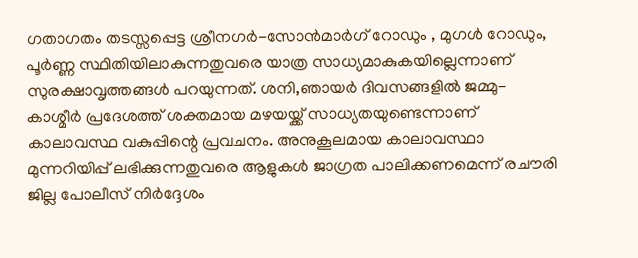ഗതാഗതം തടസ്സപ്പെട്ട ശ്രീനഗർ-സോൻമാർഗ് റോഡും , മുഗൾ റോഡും, പൂർണ്ണ സ്ഥിതിയിലാകുന്നതുവരെ യാത്ര സാധ്യമാകുകയില്ലെന്നാണ് സുരക്ഷാവൃത്തങ്ങൾ പറയുന്നത്. ശനി,ഞായർ ദിവസങ്ങളിൽ ജമ്മു-കാശ്മീർ പ്രദേശത്ത് ശക്തമായ മഴയയ്ക്ക് സാധ്യതയുണ്ടെന്നാണ് കാലാവസ്ഥ വകുപ്പിന്റെ പ്രവചനം. അനുകൂലമായ കാലാവസ്ഥാ മുന്നറിയിപ്പ് ലഭിക്കുന്നതുവരെ ആളുകൾ ജാഗ്രത പാലിക്കണമെന്ന് രചൗരി ജില്ല പോലീസ് നിർദ്ദേശം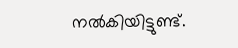നൽകിയിട്ടുണ്ട്.